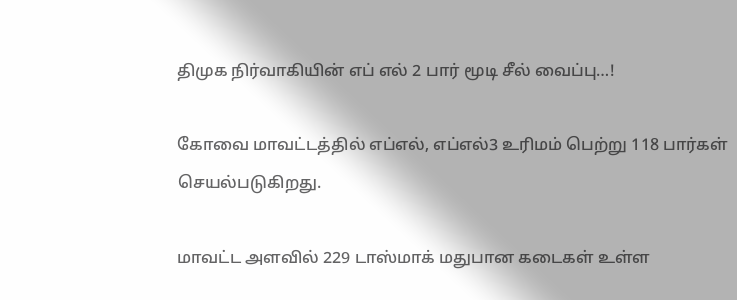திமுக நிர்வாகியின்‌ எப் எல் 2 பார் மூடி சீல் வைப்பு…!

கோவை மாவட்டத்தில் எப்எல், எப்எல்3 உரிமம் பெற்று 118 பார்கள் செயல்படுகிறது.

மாவட்ட அளவில் 229 டாஸ்மாக் மதுபான கடைகள் உள்ள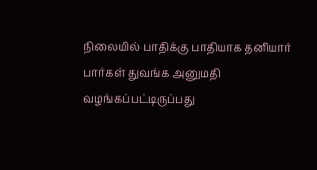நிலையில் பாதிக்கு பாதியாக தனியார் பார்கள் துவங்க அனுமதி வழங்கப்பட்டிருப்பது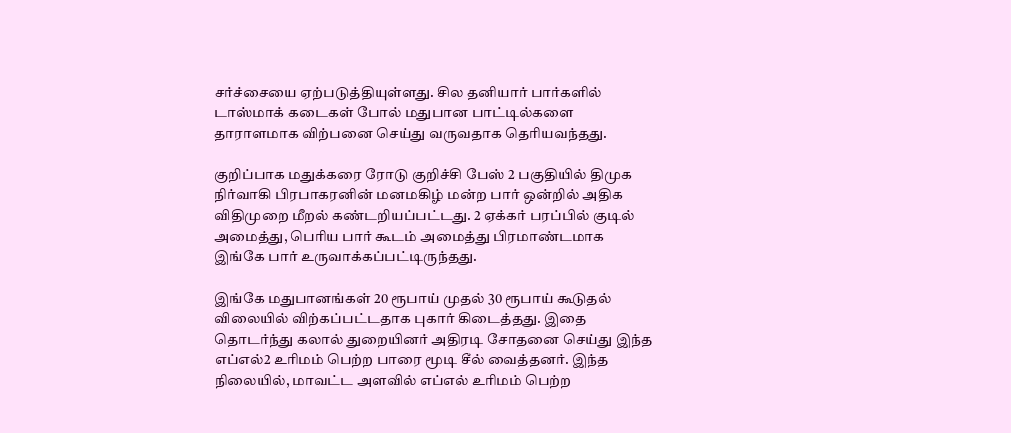சர்ச்சையை ஏற்படுத்தியுள்ளது. சில தனியார் பார்களில் டாஸ்மாக் கடைகள் போல் மதுபான பாட்டில்களை தாராளமாக விற்பனை செய்து வருவதாக தெரியவந்தது.

குறிப்பாக மதுக்கரை ரோடு குறிச்சி பேஸ் 2 பகுதியில் திமுக நிர்வாகி பிரபாகரனின் மனமகிழ் மன்ற பார் ஒன்றில் அதிக விதிமுறை மீறல் கண்டறியப்பட்டது. 2 ஏக்கர் பரப்பில் குடில் அமைத்து, பெரிய பார் கூடம் அமைத்து பிரமாண்டமாக இங்கே பார் உருவாக்கப்பட்டிருந்தது.

இங்கே மதுபானங்கள் 20 ரூபாய் முதல் 30 ரூபாய் கூடுதல் விலையில் விற்கப்பட்டதாக புகார் கிடைத்தது. இதை தொடர்ந்து கலால் துறையினர் அதிரடி சோதனை செய்து இந்த எப்எல்2 உரிமம் பெற்ற பாரை மூடி சீல் வைத்தனர். இந்த நிலையில், மாவட்ட அளவில் எப்எல் உரிமம் பெற்ற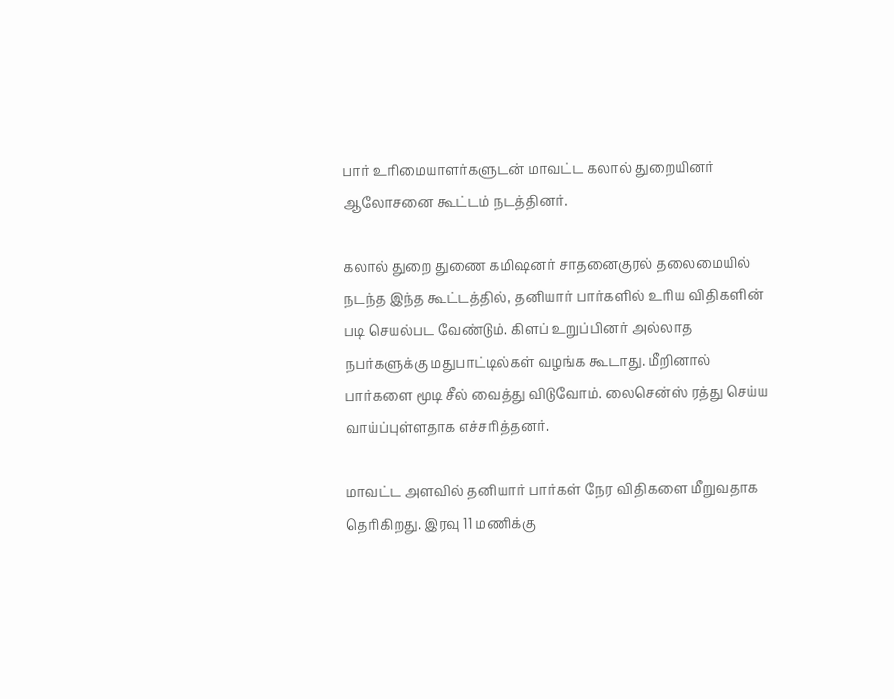பார் உரிமையாளர்களுடன் மாவட்ட கலால் துறையினர் ஆலோசனை கூட்டம் நடத்தினர்.

கலால் துறை துணை கமிஷனர் சாதனைகுரல் தலைமையில் நடந்த இந்த கூட்டத்தில், தனியார் பார்களில் உரிய விதிகளின் படி செயல்பட வேண்டும். கிளப் உறுப்பினர் அல்லாத நபர்களுக்கு மதுபாட்டில்கள் வழங்க கூடாது. மீறினால் பார்களை மூடி சீல் வைத்து விடுவோம். லைசென்ஸ் ரத்து செய்ய வாய்ப்புள்ளதாக எச்சரித்தனர்.

மாவட்ட அளவில் தனியார் பார்கள் நேர விதிகளை மீறுவதாக தெரிகிறது. இரவு 11 மணிக்கு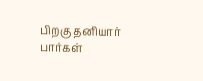பிறகு தனியார் பார்கள்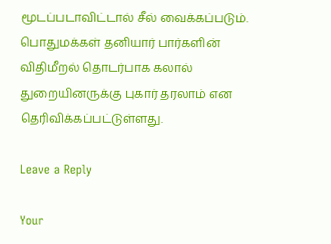மூடப்படாவிட்டால் சீல் வைக்கப்படும். பொதுமக்கள் தனியார் பார்களின் விதிமீறல் தொடர்பாக கலால் துறையினருக்கு புகார் தரலாம் என தெரிவிக்கப்பட்டுள்ளது.

Leave a Reply

Your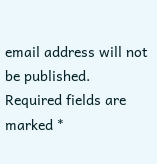email address will not be published. Required fields are marked *